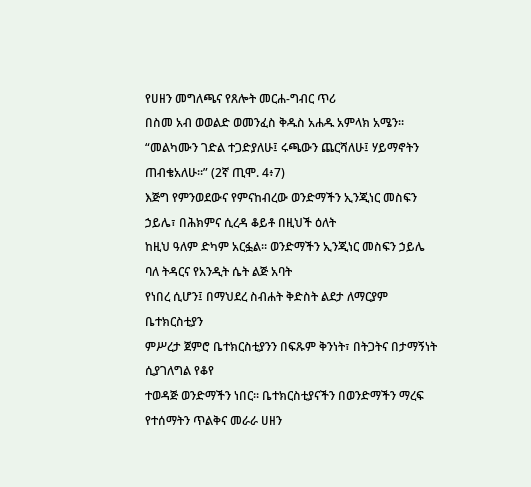የሀዘን መግለጫና የጸሎት መርሐ-ግብር ጥሪ
በስመ አብ ወወልድ ወመንፈስ ቅዱስ አሐዱ አምላክ አሜን።
“መልካሙን ገድል ተጋድያለሁ፤ ሩጫውን ጨርሻለሁ፤ ሃይማኖትን ጠብቄአለሁ።” (2ኛ ጢሞ. 4፥7)
እጅግ የምንወደውና የምናከብረው ወንድማችን ኢንጂነር መስፍን ኃይሌ፣ በሕክምና ሲረዳ ቆይቶ በዚህች ዕለት
ከዚህ ዓለም ድካም አርፏል። ወንድማችን ኢንጂነር መስፍን ኃይሌ ባለ ትዳርና የአንዲት ሴት ልጅ አባት
የነበረ ሲሆን፤ በማህደረ ስብሐት ቅድስት ልደታ ለማርያም ቤተክርስቲያን
ምሥረታ ጀምሮ ቤተክርስቲያንን በፍጹም ቅንነት፣ በትጋትና በታማኝነት ሲያገለግል የቆየ
ተወዳጅ ወንድማችን ነበር። ቤተክርስቲያናችን በወንድማችን ማረፍ የተሰማትን ጥልቅና መራራ ሀዘን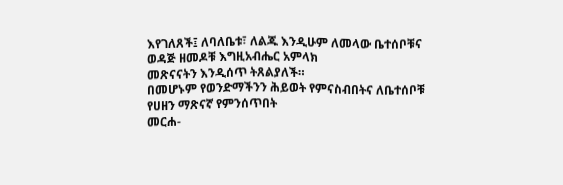እየገለጸች፤ ለባለቤቱ፣ ለልጁ እንዲሁም ለመላው ቤተሰቦቹና ወዳጅ ዘመዶቹ እግዚአብሔር አምላክ
መጽናናትን እንዲሰጥ ትጸልያለች።
በመሆኑም የወንድማችንን ሕይወት የምናስብበትና ለቤተሰቦቹ የሀዘን ማጽናኛ የምንሰጥበት
መርሐ-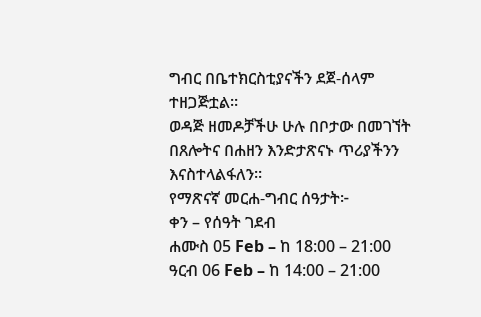ግብር በቤተክርስቲያናችን ደጀ-ሰላም ተዘጋጅቷል።
ወዳጅ ዘመዶቻችሁ ሁሉ በቦታው በመገኘት በጸሎትና በሐዘን እንድታጽናኑ ጥሪያችንን እናስተላልፋለን።
የማጽናኛ መርሐ-ግብር ሰዓታት፦
ቀን – የሰዓት ገደብ
ሐሙስ 05 Feb – ከ 18:00 – 21:00
ዓርብ 06 Feb – ከ 14:00 – 21:00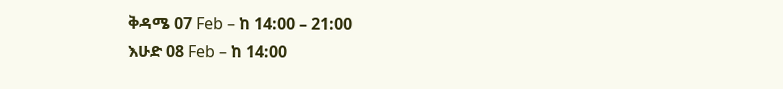ቅዳሜ 07 Feb – ከ 14:00 – 21:00
እሁድ 08 Feb – ከ 14:00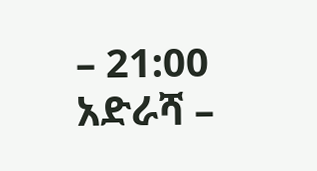– 21:00
አድራሻ –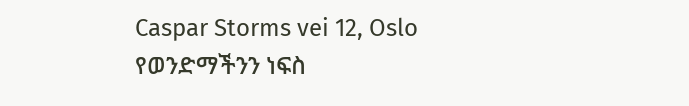Caspar Storms vei 12, Oslo
የወንድማችንን ነፍስ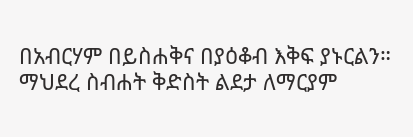በአብርሃም በይስሐቅና በያዕቆብ እቅፍ ያኑርልን።
ማህደረ ስብሐት ቅድስት ልደታ ለማርያም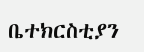ቤተክርስቲያን